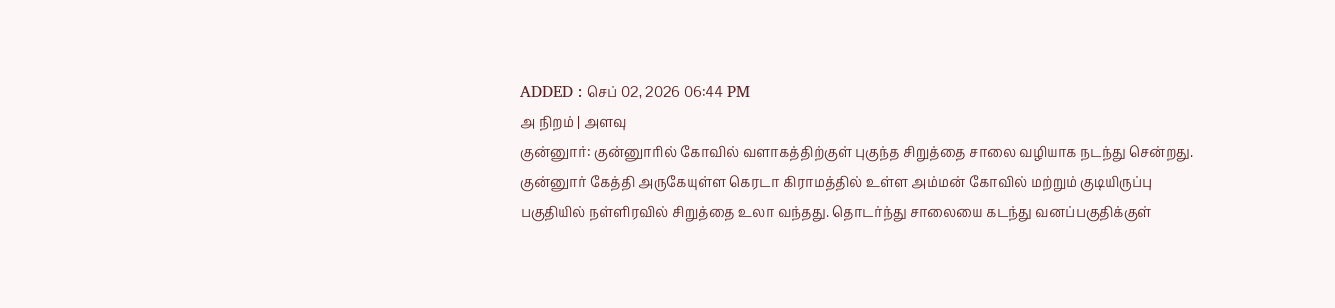ADDED : செப் 02, 2026 06:44 PM
அ நிறம் | அளவு
குன்னுார்: குன்னுாரில் கோவில் வளாகத்திற்குள் புகுந்த சிறுத்தை சாலை வழியாக நடந்து சென்றது.
குன்னுார் கேத்தி அருகேயுள்ள கெரடா கிராமத்தில் உள்ள அம்மன் கோவில் மற்றும் குடியிருப்பு பகுதியில் நள்ளிரவில் சிறுத்தை உலா வந்தது. தொடர்ந்து சாலையை கடந்து வனப்பகுதிக்குள்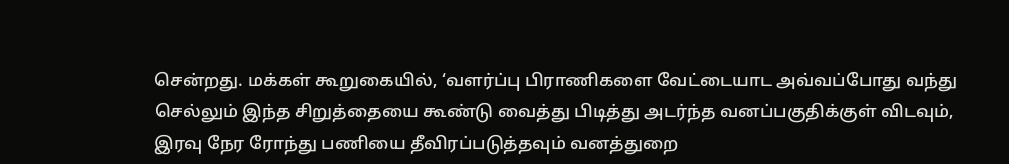சென்றது. மக்கள் கூறுகையில், ‘வளர்ப்பு பிராணிகளை வேட்டையாட அவ்வப்போது வந்து செல்லும் இந்த சிறுத்தையை கூண்டு வைத்து பிடித்து அடர்ந்த வனப்பகுதிக்குள் விடவும், இரவு நேர ரோந்து பணியை தீவிரப்படுத்தவும் வனத்துறை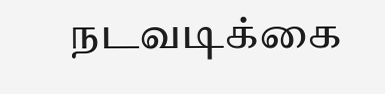நடவடிக்கை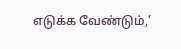எடுக்க வேண்டும்,’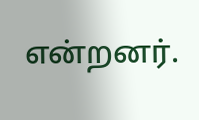என்றனர்.